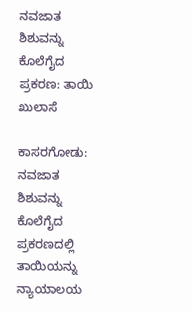ನವಜಾತ ಶಿಶುವನ್ನು ಕೊಲೆಗೈದ ಪ್ರಕರಣ: ತಾಯಿ ಖುಲಾಸೆ

ಕಾಸರಗೋಡು: ನವಜಾತ ಶಿಶುವನ್ನು ಕೊಲೆಗೈದ ಪ್ರಕರಣದಲ್ಲಿ ತಾಯಿಯನ್ನು ನ್ಯಾಯಾಲಯ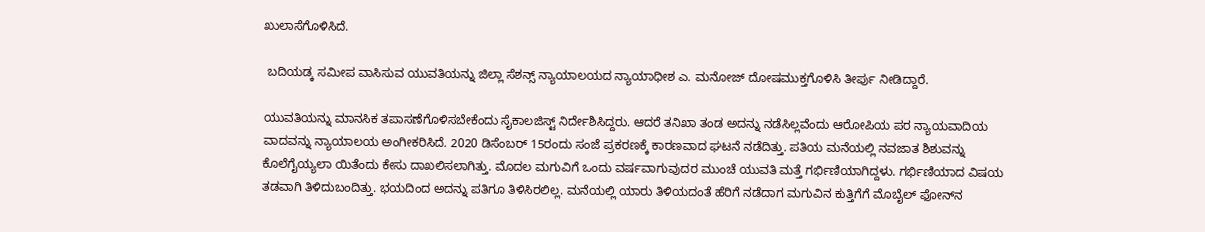ಖುಲಾಸೆಗೊಳಿಸಿದೆ.

 ಬದಿಯಡ್ಕ ಸಮೀಪ ವಾಸಿಸುವ ಯುವತಿಯನ್ನು ಜಿಲ್ಲಾ ಸೆಶನ್ಸ್ ನ್ಯಾಯಾಲಯದ ನ್ಯಾಯಾಧೀಶ ಎ. ಮನೋಜ್ ದೋಷಮುಕ್ತಗೊಳಿಸಿ ತೀರ್ಪು ನೀಡಿದ್ದಾರೆ.

ಯುವತಿಯನ್ನು ಮಾನಸಿಕ ತಪಾಸಣೆಗೊಳಿಸಬೇಕೆಂದು ಸೈಕಾಲಜಿಸ್ಟ್ ನಿರ್ದೇಶಿಸಿದ್ದರು. ಆದರೆ ತನಿಖಾ ತಂಡ ಅದನ್ನು ನಡೆಸಿಲ್ಲವೆಂದು ಆರೋಪಿಯ ಪರ ನ್ಯಾಯವಾದಿಯ ವಾದವನ್ನು ನ್ಯಾಯಾಲಯ ಅಂಗೀಕರಿಸಿದೆ. 2020 ಡಿಸೆಂಬರ್ 15ರಂದು ಸಂಜೆ ಪ್ರಕರಣಕ್ಕೆ ಕಾರಣವಾದ ಘಟನೆ ನಡೆದಿತ್ತು. ಪತಿಯ ಮನೆಯಲ್ಲಿ ನವಜಾತ ಶಿಶುವನ್ನು ಕೊಲೆಗೈಯ್ಯಲಾ ಯಿತೆಂದು ಕೇಸು ದಾಖಲಿಸಲಾಗಿತ್ತು. ಮೊದಲ ಮಗುವಿಗೆ ಒಂದು ವರ್ಷವಾಗುವುದರ ಮುಂಚೆ ಯುವತಿ ಮತ್ತೆ ಗರ್ಭಿಣಿಯಾಗಿದ್ದಳು. ಗರ್ಭಿಣಿಯಾದ ವಿಷಯ ತಡವಾಗಿ ತಿಳಿದುಬಂದಿತ್ತು. ಭಯದಿಂದ ಅದನ್ನು ಪತಿಗೂ ತಿಳಿಸಿರಲಿಲ್ಲ. ಮನೆಯಲ್ಲಿ ಯಾರು ತಿಳಿಯದಂತೆ ಹೆರಿಗೆ ನಡೆದಾಗ ಮಗುವಿನ ಕುತ್ತಿಗೆಗೆ ಮೊಬೈಲ್ ಫೋನ್‌ನ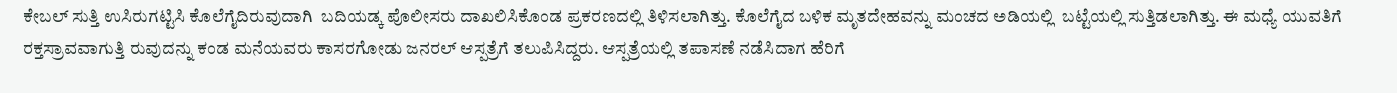ಕೇಬಲ್ ಸುತ್ತಿ ಉಸಿರುಗಟ್ಟಿಸಿ ಕೊಲೆಗೈದಿರುವುದಾಗಿ  ಬದಿಯಡ್ಕ ಪೊಲೀಸರು ದಾಖಲಿಸಿಕೊಂಡ ಪ್ರಕರಣದಲ್ಲಿ ತಿಳಿಸಲಾಗಿತ್ತು. ಕೊಲೆಗೈದ ಬಳಿಕ ಮೃತದೇಹವನ್ನು ಮಂಚದ ಅಡಿಯಲ್ಲಿ  ಬಟ್ಟೆಯಲ್ಲಿ ಸುತ್ತಿಡಲಾಗಿತ್ತು. ಈ ಮಧ್ಯೆ ಯುವತಿಗೆ ರಕ್ತಸ್ರಾವವಾಗುತ್ತಿ ರುವುದನ್ನು ಕಂಡ ಮನೆಯವರು ಕಾಸರಗೋಡು ಜನರಲ್ ಆಸ್ಪತ್ರೆಗೆ ತಲುಪಿಸಿದ್ದರು. ಆಸ್ಪತ್ರೆಯಲ್ಲಿ ತಪಾಸಣೆ ನಡೆಸಿದಾಗ ಹೆರಿಗೆ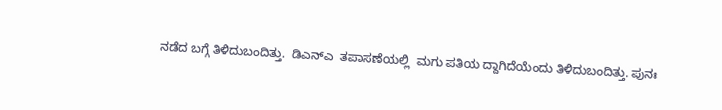ನಡೆದ ಬಗ್ಗೆ ತಿಳಿದುಬಂದಿತ್ತು.  ಡಿಎನ್‌ಎ  ತಪಾಸಣೆಯಲ್ಲಿ  ಮಗು ಪತಿಯ ದ್ದಾಗಿದೆಯೆಂದು ತಿಳಿದುಬಂದಿತ್ತು. ಪುನಃ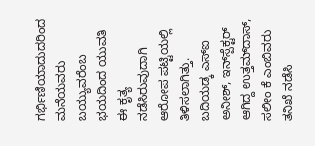ಗರ್ಭಿಣಿಯಾದುದರಿಂದ ಮನೆಯವರು ಬಯ್ಯುವರೆಂಬ ಭಯದಿಂದ ಯುವತಿ ಈ ಕೃತ್ಯ ನಡೆಸಿರುವುದಾಗಿ ಆರೋಪ ಪಟ್ಟಿಯಲ್ಲಿ ತಿಳಿಸಲಾಗಿತ್ತು. ಬದಿಯಡ್ಕ ಎಸ್‌ಐ ಅನೀಶ್, ಇನ್‌ಸ್ಪೆಕ್ಟರ್ ಆಗಿದ್ದ ಉತ್ತಮ್‌ದಾಸ್, ಸಲೀಂ ಕೆ ಎಂಬಿವರು ತನಿಖೆ ನಡೆಸಿ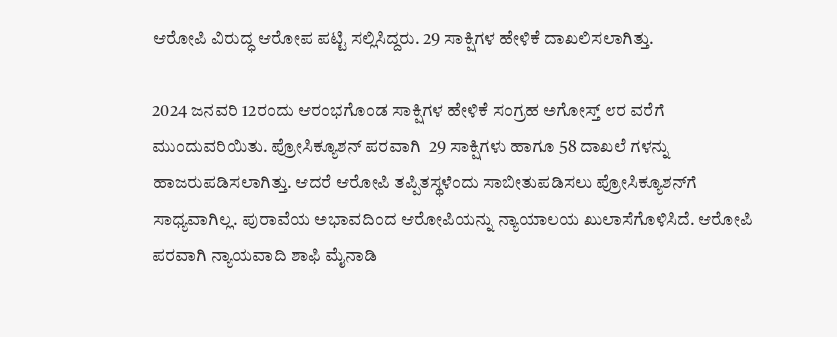ಆರೋಪಿ ವಿರುದ್ಧ ಆರೋಪ ಪಟ್ಟಿ ಸಲ್ಲಿಸಿದ್ದರು. 29 ಸಾಕ್ಷಿಗಳ ಹೇಳಿಕೆ ದಾಖಲಿಸಲಾಗಿತ್ತು.

2024 ಜನವರಿ 12ರಂದು ಆರಂಭಗೊಂಡ ಸಾಕ್ಷಿಗಳ ಹೇಳಿಕೆ ಸಂಗ್ರಹ ಅಗೋಸ್ತ್ ೮ರ ವರೆಗೆ ಮುಂದುವರಿಯಿತು. ಪ್ರೋಸಿಕ್ಯೂಶನ್ ಪರವಾಗಿ  29 ಸಾಕ್ಷಿಗಳು ಹಾಗೂ 58 ದಾಖಲೆ ಗಳನ್ನು ಹಾಜರುಪಡಿಸಲಾಗಿತ್ತು. ಆದರೆ ಆರೋಪಿ ತಪ್ಪಿತಸ್ಥಳೆಂದು ಸಾಬೀತುಪಡಿಸಲು ಪ್ರೋಸಿಕ್ಯೂಶನ್‌ಗೆ ಸಾಧ್ಯವಾಗಿಲ್ಲ. ಪುರಾವೆಯ ಅಭಾವದಿಂದ ಆರೋಪಿಯನ್ನು ನ್ಯಾಯಾಲಯ ಖುಲಾಸೆಗೊಳಿಸಿದೆ. ಆರೋಪಿ ಪರವಾಗಿ ನ್ಯಾಯವಾದಿ ಶಾಫಿ ಮೈನಾಡಿ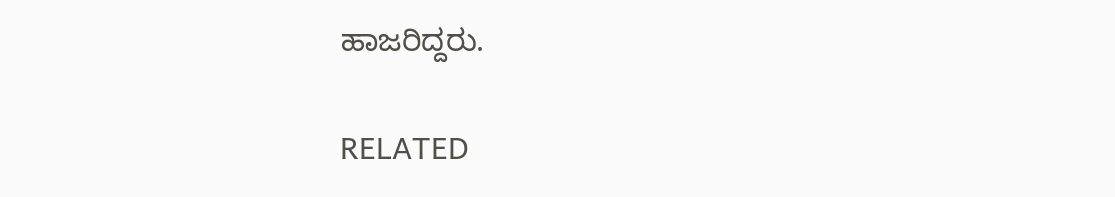ಹಾಜರಿದ್ದರು.

RELATED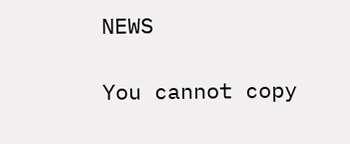NEWS

You cannot copy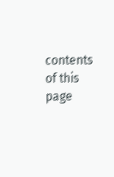contents of this page